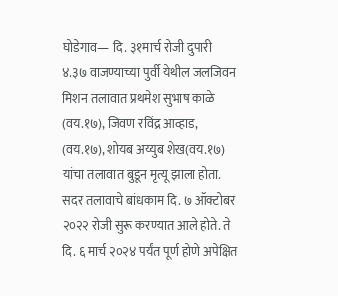घोडेगाव— दि. ३१मार्च रोजी दुपारी ४.३७ वाजण्याच्या पुर्वी येथील जलजिवन मिशन तलावात प्रथमेश सुभाष काळे (वय.१७), जिवण रविंद्र आव्हाड, (वय.१७), शोयब अय्युब शेख(वय.१७) यांचा तलावात बुडून मृत्यू झाला होता. सदर तलावाचे बांधकाम दि. ७ ऑक्टोबर २०२२ रोजी सुरू करण्यात आले होते. ते दि. ६ मार्च २०२४ पर्यंत पूर्ण होणे अपेक्षित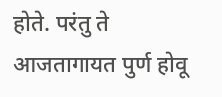होते. परंतु ते आजतागायत पुर्ण होवू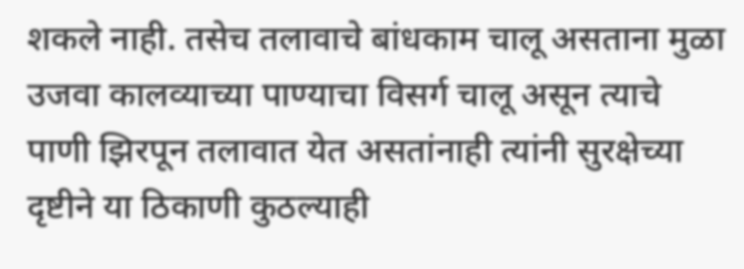शकले नाही. तसेच तलावाचे बांधकाम चालू असताना मुळा उजवा कालव्याच्या पाण्याचा विसर्ग चालू असून त्याचे पाणी झिरपून तलावात येत असतांनाही त्यांनी सुरक्षेच्या दृष्टीने या ठिकाणी कुठल्याही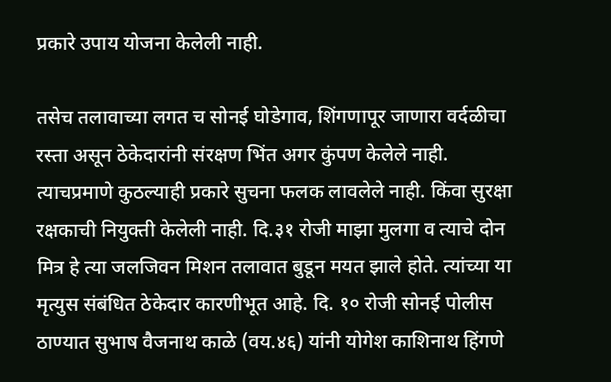प्रकारे उपाय योजना केलेली नाही.

तसेच तलावाच्या लगत च सोनई घोडेगाव, शिंगणापूर जाणारा वर्दळीचा रस्ता असून ठेकेदारांनी संरक्षण भिंत अगर कुंपण केलेले नाही. त्याचप्रमाणे कुठल्याही प्रकारे सुचना फलक लावलेले नाही. किंवा सुरक्षा रक्षकाची नियुक्ती केलेली नाही. दि.३१ रोजी माझा मुलगा व त्याचे दोन मित्र हे त्या जलजिवन मिशन तलावात बुडून मयत झाले होते. त्यांच्या या मृत्युस संबंधित ठेकेदार कारणीभूत आहे. दि. १० रोजी सोनई पोलीस ठाण्यात सुभाष वैजनाथ काळे (वय.४६) यांनी योगेश काशिनाथ हिंगणे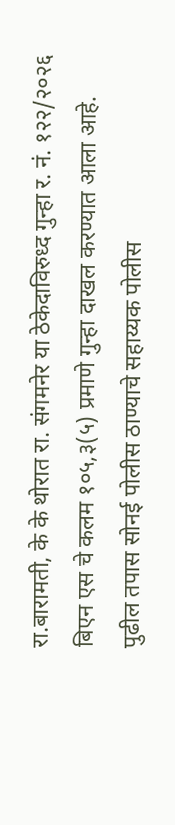रा.बारामती, के के थोरात रा. संगमनेर या ठेकेदाविरुध्द गुन्हा र. नं. १२२/२०२६ बिएन एस चे कलम १०५,३(५) प्रमाणे गुन्हा दाखल करण्यात आला आहे. पुढील तपास सोनई पोलीस ठाण्याचे सहाय्यक पोलीस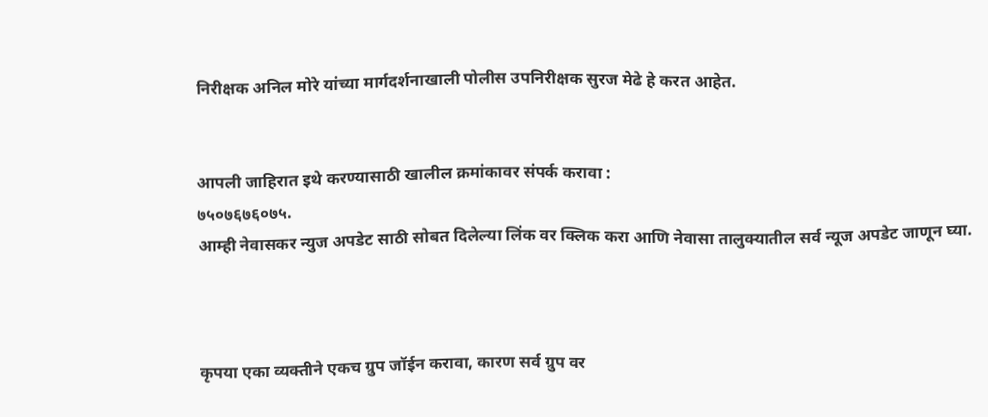निरीक्षक अनिल मोरे यांच्या मार्गदर्शनाखाली पोलीस उपनिरीक्षक सुरज मेढे हे करत आहेत.


आपली जाहिरात इथे करण्यासाठी खालील क्रमांकावर संपर्क करावा :
७५०७६७६०७५.
आम्ही नेवासकर न्युज अपडेट साठी सोबत दिलेल्या लिंक वर क्लिक करा आणि नेवासा तालुक्यातील सर्व न्यूज अपडेट जाणून घ्या.



कृपया एका व्यक्तीने एकच ग्रुप जॉईन करावा, कारण सर्व ग्रुप वर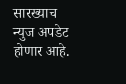सारख्याच न्युज अपडेट होणार आहे.